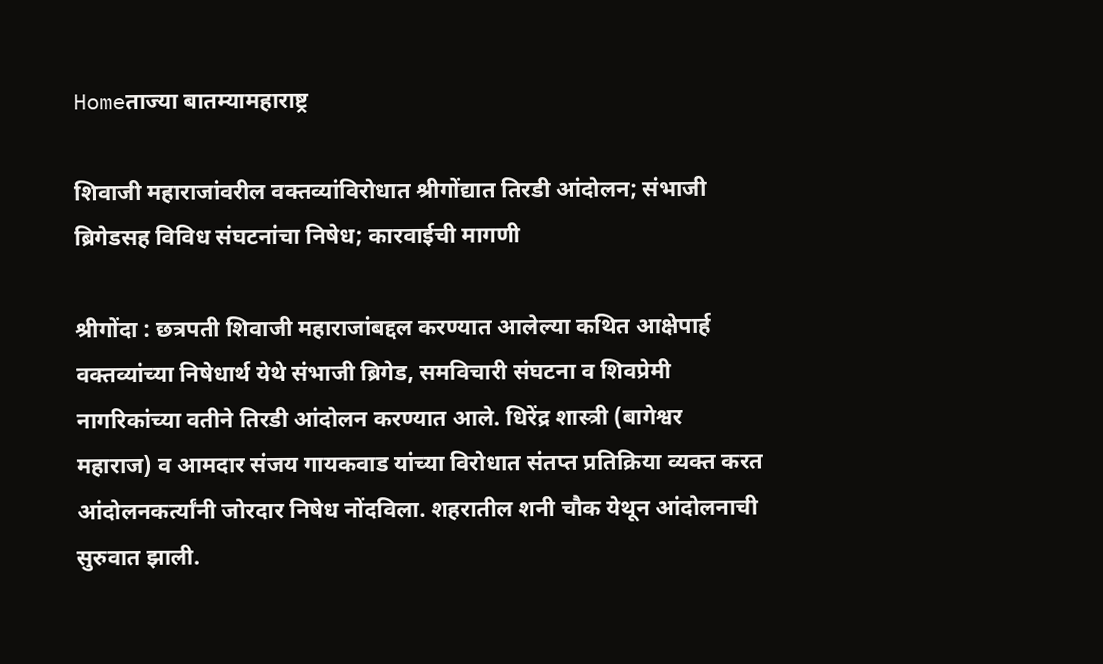Homeताज्या बातम्यामहाराष्ट्र

शिवाजी महाराजांवरील वक्तव्यांविरोधात श्रीगोंद्यात तिरडी आंदोलन; संभाजी ब्रिगेडसह विविध संघटनांचा निषेध; कारवाईची मागणी

श्रीगोंदा : छत्रपती शिवाजी महाराजांबद्दल करण्यात आलेल्या कथित आक्षेपार्ह वक्तव्यांच्या निषेधार्थ येथे संभाजी ब्रिगेड, समविचारी संघटना व शिवप्रेमी नागरिकांच्या वतीने तिरडी आंदोलन करण्यात आले. धिरेंद्र शास्त्री (बागेश्वर महाराज) व आमदार संजय गायकवाड यांच्या विरोधात संतप्त प्रतिक्रिया व्यक्त करत आंदोलनकर्त्यांनी जोरदार निषेध नोंदविला. शहरातील शनी चौक येथून आंदोलनाची सुरुवात झाली.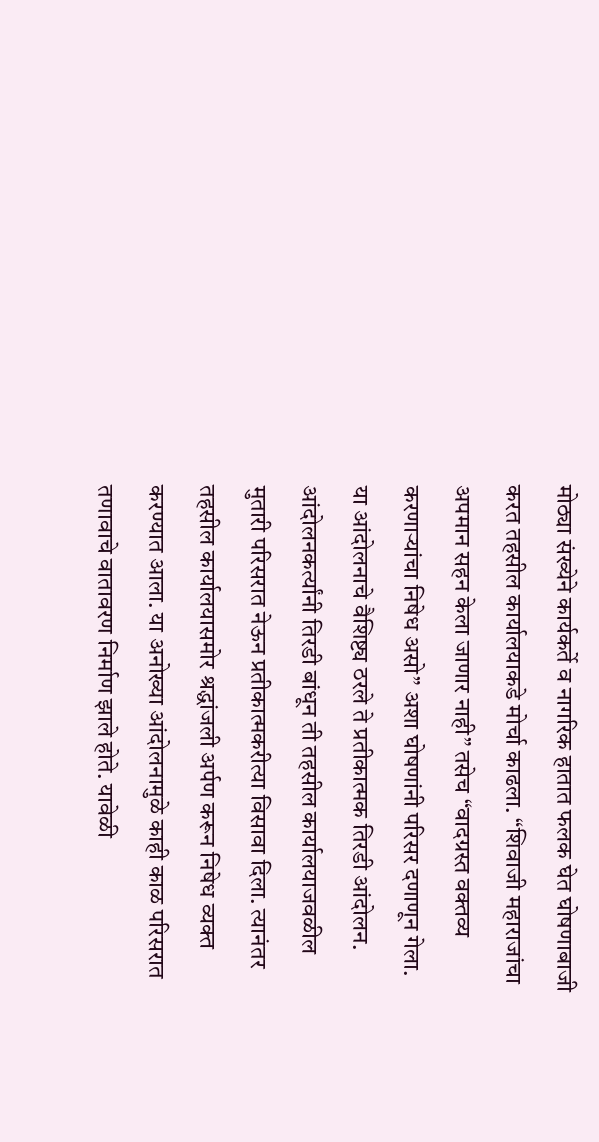मोठ्या संख्येने कार्यकर्ते व नागरिक हातात फलक घेत घोषणाबाजी करत तहसील कार्यालयाकडे मोर्चा काढला. “शिवाजी महाराजांचा अपमान सहन केला जाणार नाही” तसेच “वादग्रस्त वक्तव्य करणाऱ्यांचा निषेध असो” अशा घोषणांनी परिसर दणाणून गेला. या आंदोलनाचे वैशिष्ट्य ठरले ते प्रतीकात्मक तिरडी आंदोलन. आंदोलनकर्त्यांनी तिरडी बांधून ती तहसील कार्यालयाजवळील मुतारी परिसरात नेऊन प्रतीकात्मकरीत्या विसावा दिला. त्यानंतर तहसील कार्यालयासमोर श्रद्धांजली अर्पण करून निषेध व्यक्त करण्यात आला. या अनोख्या आंदोलनामुळे काही काळ परिसरात तणावाचे वातावरण निर्माण झाले होते. यावेळी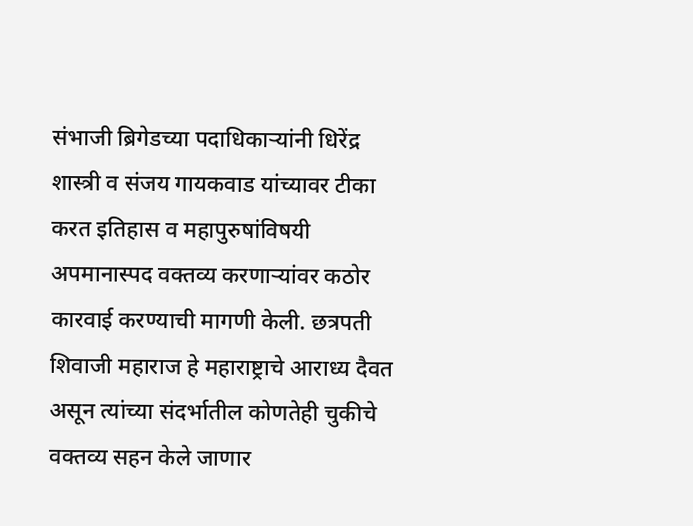संभाजी ब्रिगेडच्या पदाधिकाऱ्यांनी धिरेंद्र शास्त्री व संजय गायकवाड यांच्यावर टीका करत इतिहास व महापुरुषांविषयी अपमानास्पद वक्तव्य करणाऱ्यांवर कठोर कारवाई करण्याची मागणी केली. छत्रपती शिवाजी महाराज हे महाराष्ट्राचे आराध्य दैवत असून त्यांच्या संदर्भातील कोणतेही चुकीचे वक्तव्य सहन केले जाणार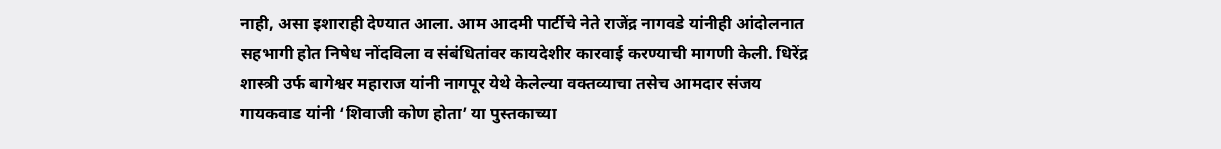नाही, असा इशाराही देण्यात आला. आम आदमी पार्टीचे नेते राजेंद्र नागवडे यांनीही आंदोलनात सहभागी होत निषेध नोंदविला व संबंधितांवर कायदेशीर कारवाई करण्याची मागणी केली. धिरेंद्र शास्त्री उर्फ बागेश्वर महाराज यांनी नागपूर येथे केलेल्या वक्तव्याचा तसेच आमदार संजय गायकवाड यांनी ‘शिवाजी कोण होता’ या पुस्तकाच्या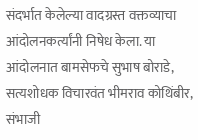संदर्भात केलेल्या वादग्रस्त वक्तव्याचा आंदोलनकर्त्यांनी निषेध केला. या आंदोलनात बामसेफचे सुभाष बोराडे, सत्यशोधक विचारवंत भीमराव कोथिंबीर, संभाजी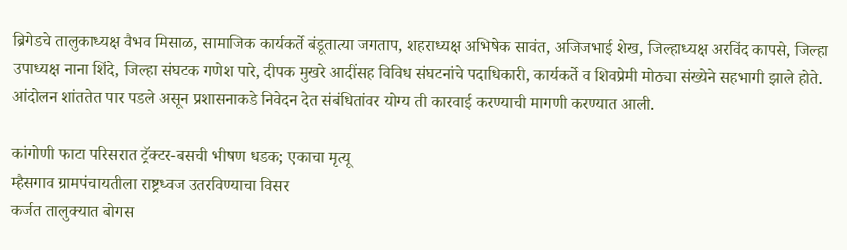ब्रिगेडचे तालुकाध्यक्ष वैभव मिसाळ, सामाजिक कार्यकर्ते बंडूतात्या जगताप, शहराध्यक्ष अभिषेक सावंत, अजिजभाई शेख, जिल्हाध्यक्ष अरविंद कापसे, जिल्हा उपाध्यक्ष नाना शिंदे, जिल्हा संघटक गणेश पारे, दीपक मुखरे आदींसह विविध संघटनांचे पदाधिकारी, कार्यकर्ते व शिवप्रेमी मोठ्या संख्येने सहभागी झाले होते. आंदोलन शांततेत पार पडले असून प्रशासनाकडे निवेदन देत संबंधितांवर योग्य ती कारवाई करण्याची मागणी करण्यात आली.

कांगोणी फाटा परिसरात ट्रॅक्टर-बसची भीषण धडक; एकाचा मृत्यू
म्हैसगाव ग्रामपंचायतीला राष्ट्रध्वज उतरविण्याचा विसर
कर्जत तालुक्यात बोगस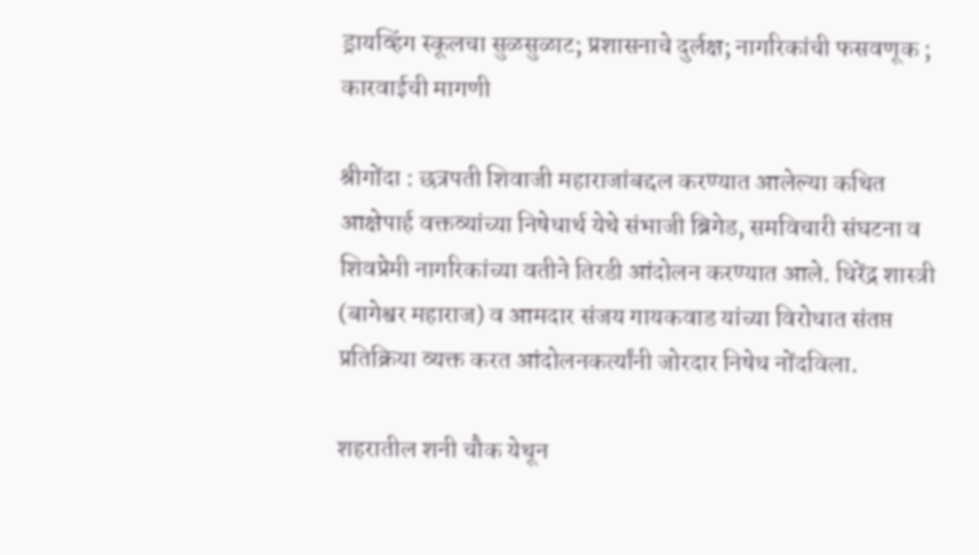ड्रायव्हिंग स्कूलचा सुळसुळाट; प्रशासनाचे दुर्लक्ष; नागरिकांची फसवणूक ; कारवाईची मागणी

श्रीगोंदा : छत्रपती शिवाजी महाराजांबद्दल करण्यात आलेल्या कथित आक्षेपार्ह वक्तव्यांच्या निषेधार्थ येथे संभाजी ब्रिगेड, समविचारी संघटना व शिवप्रेमी नागरिकांच्या वतीने तिरडी आंदोलन करण्यात आले. धिरेंद्र शास्त्री (बागेश्वर महाराज) व आमदार संजय गायकवाड यांच्या विरोधात संतप्त प्रतिक्रिया व्यक्त करत आंदोलनकर्त्यांनी जोरदार निषेध नोंदविला.

शहरातील शनी चौक येथून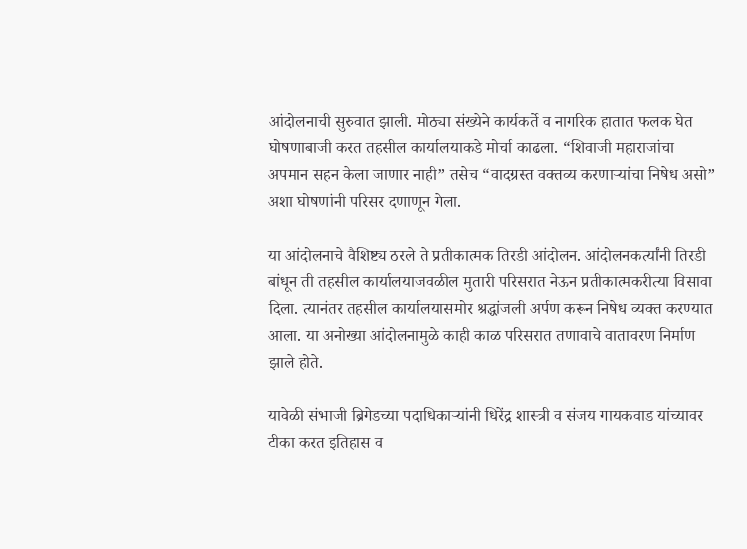आंदोलनाची सुरुवात झाली. मोठ्या संख्येने कार्यकर्ते व नागरिक हातात फलक घेत घोषणाबाजी करत तहसील कार्यालयाकडे मोर्चा काढला. “शिवाजी महाराजांचा अपमान सहन केला जाणार नाही” तसेच “वादग्रस्त वक्तव्य करणाऱ्यांचा निषेध असो” अशा घोषणांनी परिसर दणाणून गेला.

या आंदोलनाचे वैशिष्ट्य ठरले ते प्रतीकात्मक तिरडी आंदोलन. आंदोलनकर्त्यांनी तिरडी बांधून ती तहसील कार्यालयाजवळील मुतारी परिसरात नेऊन प्रतीकात्मकरीत्या विसावा दिला. त्यानंतर तहसील कार्यालयासमोर श्रद्धांजली अर्पण करून निषेध व्यक्त करण्यात आला. या अनोख्या आंदोलनामुळे काही काळ परिसरात तणावाचे वातावरण निर्माण झाले होते.

यावेळी संभाजी ब्रिगेडच्या पदाधिकाऱ्यांनी धिरेंद्र शास्त्री व संजय गायकवाड यांच्यावर टीका करत इतिहास व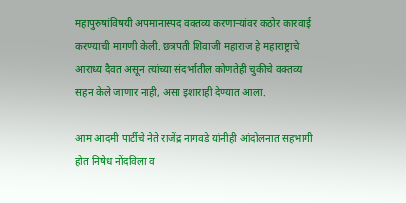महापुरुषांविषयी अपमानास्पद वक्तव्य करणाऱ्यांवर कठोर कारवाई करण्याची मागणी केली. छत्रपती शिवाजी महाराज हे महाराष्ट्राचे आराध्य दैवत असून त्यांच्या संदर्भातील कोणतेही चुकीचे वक्तव्य सहन केले जाणार नाही, असा इशाराही देण्यात आला.

आम आदमी पार्टीचे नेते राजेंद्र नागवडे यांनीही आंदोलनात सहभागी होत निषेध नोंदविला व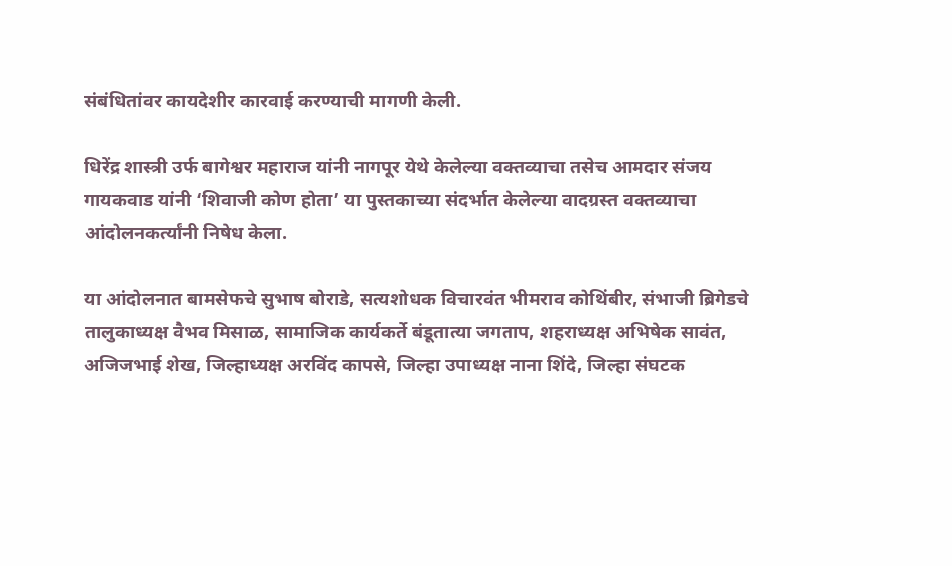संबंधितांवर कायदेशीर कारवाई करण्याची मागणी केली.

धिरेंद्र शास्त्री उर्फ बागेश्वर महाराज यांनी नागपूर येथे केलेल्या वक्तव्याचा तसेच आमदार संजय गायकवाड यांनी ‘शिवाजी कोण होता’ या पुस्तकाच्या संदर्भात केलेल्या वादग्रस्त वक्तव्याचा आंदोलनकर्त्यांनी निषेध केला.

या आंदोलनात बामसेफचे सुभाष बोराडे, सत्यशोधक विचारवंत भीमराव कोथिंबीर, संभाजी ब्रिगेडचे तालुकाध्यक्ष वैभव मिसाळ, सामाजिक कार्यकर्ते बंडूतात्या जगताप, शहराध्यक्ष अभिषेक सावंत, अजिजभाई शेख, जिल्हाध्यक्ष अरविंद कापसे, जिल्हा उपाध्यक्ष नाना शिंदे, जिल्हा संघटक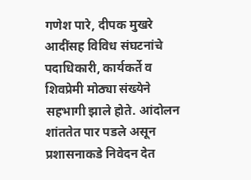गणेश पारे, दीपक मुखरे आदींसह विविध संघटनांचे पदाधिकारी, कार्यकर्ते व शिवप्रेमी मोठ्या संख्येने सहभागी झाले होते. आंदोलन शांततेत पार पडले असून प्रशासनाकडे निवेदन देत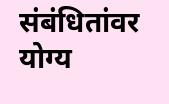संबंधितांवर योग्य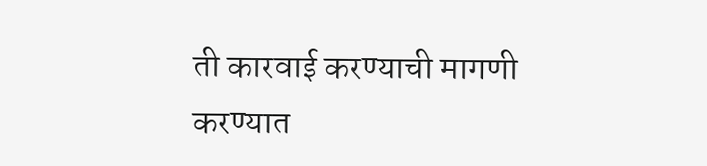ती कारवाई करण्याची मागणी करण्यात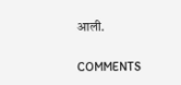आली.

COMMENTS